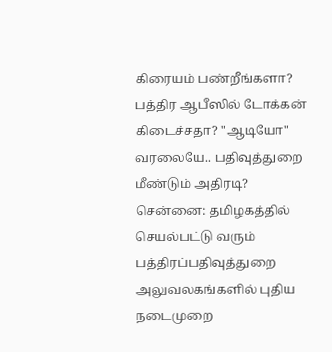கிரையம் பண்றீங்களா? பத்திர ஆபீஸில் டோக்கன் கிடைச்சதா? "ஆடியோ" வரலையே.. பதிவுத்துறை மீண்டும் அதிரடி?
சென்னை: தமிழகத்தில் செயல்பட்டு வரும் பத்திரப்பதிவுத்துறை அலுவலகங்களில் புதிய நடைமுறை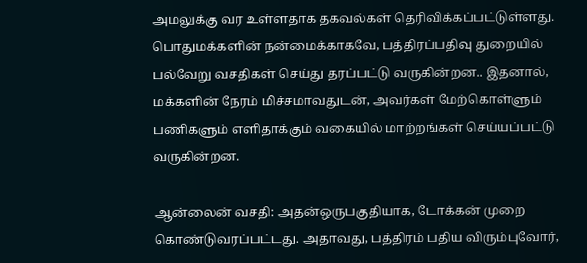அமலுக்கு வர உள்ளதாக தகவல்கள் தெரிவிக்கப்பட்டுள்ளது.
பொதுமக்களின் நன்மைக்காகவே, பத்திரப்பதிவு துறையில் பல்வேறு வசதிகள் செய்து தரப்பட்டு வருகின்றன.. இதனால், மக்களின் நேரம் மிச்சமாவதுடன், அவர்கள் மேற்கொள்ளும் பணிகளும் எளிதாக்கும் வகையில் மாற்றங்கள் செய்யப்பட்டு வருகின்றன.

ஆன்லைன் வசதி: அதன்ஒருபகுதியாக, டோக்கன் முறை கொண்டுவரப்பட்டது. அதாவது, பத்திரம் பதிய விரும்புவோர்,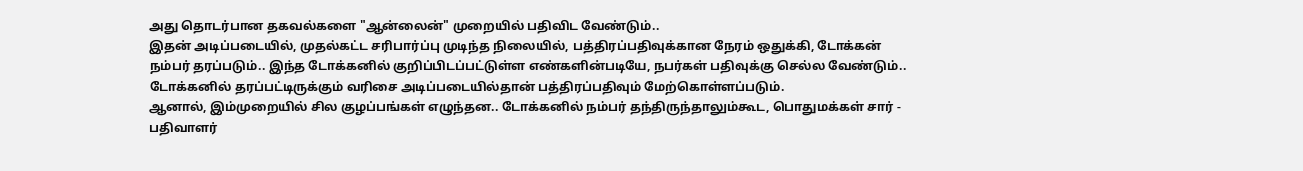அது தொடர்பான தகவல்களை "ஆன்லைன்" முறையில் பதிவிட வேண்டும்..
இதன் அடிப்படையில், முதல்கட்ட சரிபார்ப்பு முடிந்த நிலையில், பத்திரப்பதிவுக்கான நேரம் ஒதுக்கி, டோக்கன் நம்பர் தரப்படும்.. இந்த டோக்கனில் குறிப்பிடப்பட்டுள்ள எண்களின்படியே, நபர்கள் பதிவுக்கு செல்ல வேண்டும்.. டோக்கனில் தரப்பட்டிருக்கும் வரிசை அடிப்படையில்தான் பத்திரப்பதிவும் மேற்கொள்ளப்படும்.
ஆனால், இம்முறையில் சில குழப்பங்கள் எழுந்தன.. டோக்கனில் நம்பர் தந்திருந்தாலும்கூட, பொதுமக்கள் சார் - பதிவாளர்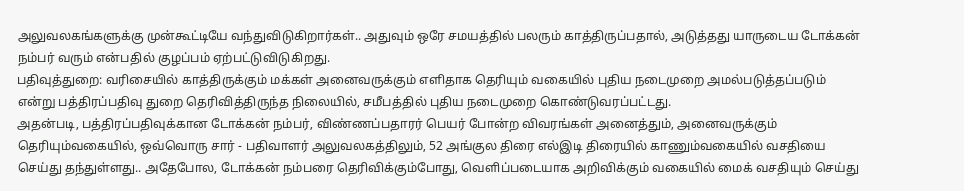அலுவலகங்களுக்கு முன்கூட்டியே வந்துவிடுகிறார்கள்.. அதுவும் ஒரே சமயத்தில் பலரும் காத்திருப்பதால், அடுத்தது யாருடைய டோக்கன் நம்பர் வரும் என்பதில் குழப்பம் ஏற்பட்டுவிடுகிறது.
பதிவுத்துறை: வரிசையில் காத்திருக்கும் மக்கள் அனைவருக்கும் எளிதாக தெரியும் வகையில் புதிய நடைமுறை அமல்படுத்தப்படும் என்று பத்திரப்பதிவு துறை தெரிவித்திருந்த நிலையில், சமீபத்தில் புதிய நடைமுறை கொண்டுவரப்பட்டது.
அதன்படி, பத்திரப்பதிவுக்கான டோக்கன் நம்பர், விண்ணப்பதாரர் பெயர் போன்ற விவரங்கள் அனைத்தும், அனைவருக்கும் தெரியும்வகையில், ஒவ்வொரு சார் - பதிவாளர் அலுவலகத்திலும், 52 அங்குல திரை எல்இடி திரையில் காணும்வகையில் வசதியை செய்து தந்துள்ளது.. அதேபோல, டோக்கன் நம்பரை தெரிவிக்கும்போது, வெளிப்படையாக அறிவிக்கும் வகையில் மைக் வசதியும் செய்து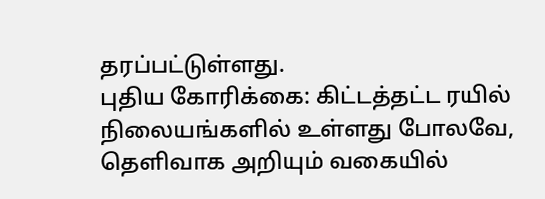தரப்பட்டுள்ளது.
புதிய கோரிக்கை: கிட்டத்தட்ட ரயில் நிலையங்களில் உள்ளது போலவே, தெளிவாக அறியும் வகையில்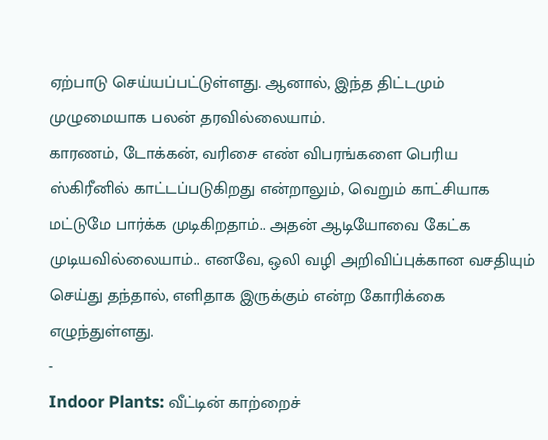ஏற்பாடு செய்யப்பட்டுள்ளது. ஆனால், இந்த திட்டமும் முழுமையாக பலன் தரவில்லையாம்.
காரணம், டோக்கன், வரிசை எண் விபரங்களை பெரிய ஸ்கிரீனில் காட்டப்படுகிறது என்றாலும், வெறும் காட்சியாக மட்டுமே பார்க்க முடிகிறதாம்.. அதன் ஆடியோவை கேட்க முடியவில்லையாம்.. எனவே, ஒலி வழி அறிவிப்புக்கான வசதியும் செய்து தந்தால், எளிதாக இருக்கும் என்ற கோரிக்கை எழுந்துள்ளது.
-
Indoor Plants: வீட்டின் காற்றைச்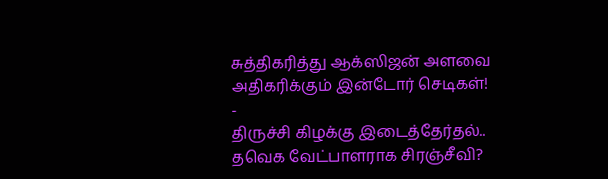சுத்திகரித்து ஆக்ஸிஜன் அளவை அதிகரிக்கும் இன்டோர் செடிகள்! -
திருச்சி கிழக்கு இடைத்தேர்தல்.. தவெக வேட்பாளராக சிரஞ்சீவி?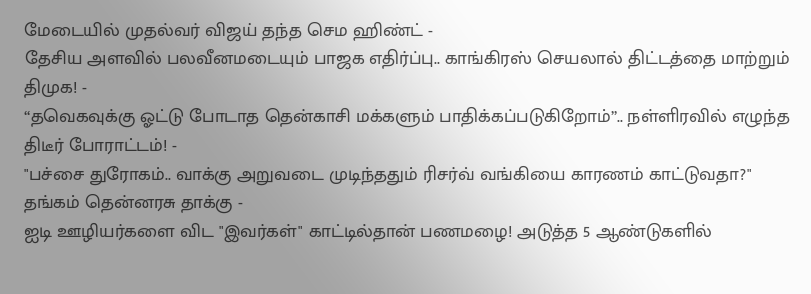மேடையில் முதல்வர் விஜய் தந்த செம ஹிண்ட் -
தேசிய அளவில் பலவீனமடையும் பாஜக எதிர்ப்பு.. காங்கிரஸ் செயலால் திட்டத்தை மாற்றும் திமுக! -
“தவெகவுக்கு ஓட்டு போடாத தென்காசி மக்களும் பாதிக்கப்படுகிறோம்”.. நள்ளிரவில் எழுந்த திடீர் போராட்டம்! -
"பச்சை துரோகம்.. வாக்கு அறுவடை முடிந்ததும் ரிசர்வ் வங்கியை காரணம் காட்டுவதா?" தங்கம் தென்னரசு தாக்கு -
ஐடி ஊழியர்களை விட "இவர்கள்" காட்டில்தான் பணமழை! அடுத்த 5 ஆண்டுகளில்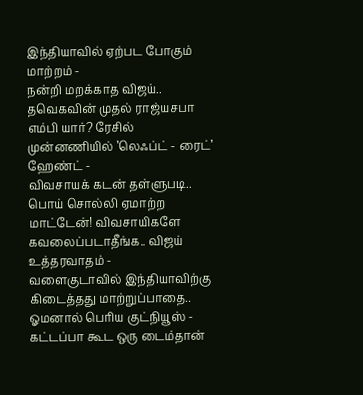இந்தியாவில் ஏற்பட போகும் மாற்றம் -
நன்றி மறக்காத விஜய்.. தவெகவின் முதல் ராஜ்யசபா எம்பி யார்? ரேசில் முன்னணியில் ’லெஃப்ட் - ரைட்’ ஹேண்ட் -
விவசாயக் கடன் தள்ளுபடி.. பொய் சொல்லி ஏமாற்ற மாட்டேன்! விவசாயிகளே கவலைப்படாதீங்க.. விஜய் உத்தரவாதம் -
வளைகுடாவில் இந்தியாவிற்கு கிடைத்தது மாற்றுப்பாதை.. ஓமனால் பெரிய குட்நியூஸ் -
கட்டப்பா கூட ஒரு டைம்தான்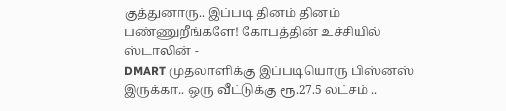குத்துனாரு.. இப்படி தினம் தினம் பண்ணுறீங்களே! கோபத்தின் உச்சியில் ஸ்டாலின் -
DMART முதலாளிக்கு இப்படியொரு பிஸ்னஸ் இருக்கா.. ஒரு வீட்டுக்கு ரூ.27.5 லட்சம் ..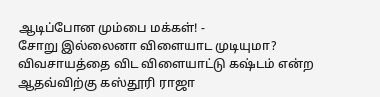ஆடிப்போன மும்பை மக்கள்! -
சோறு இல்லைனா விளையாட முடியுமா? விவசாயத்தை விட விளையாட்டு கஷ்டம் என்ற ஆதவ்விற்கு கஸ்தூரி ராஜா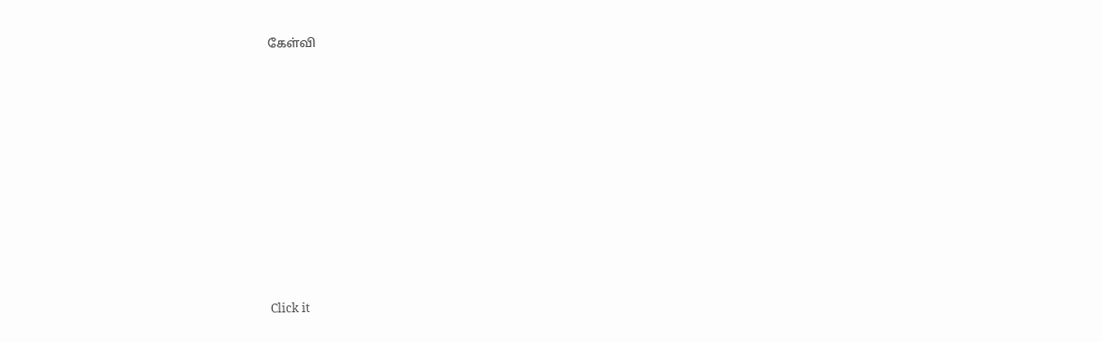கேள்வி












Click it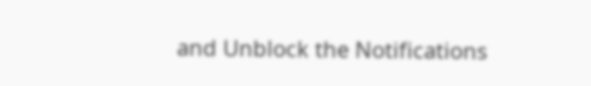and Unblock the Notifications